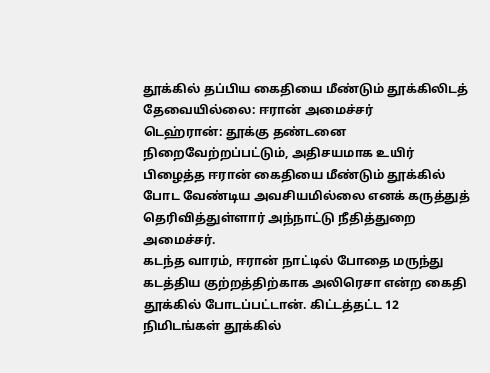தூக்கில் தப்பிய கைதியை மீண்டும் தூக்கிலிடத் தேவையில்லை: ஈரான் அமைச்சர்
டெஹ்ரான்: தூக்கு தண்டனை நிறைவேற்றப்பட்டும், அதிசயமாக உயிர் பிழைத்த ஈரான் கைதியை மீண்டும் தூக்கில் போட வேண்டிய அவசியமில்லை எனக் கருத்துத் தெரிவித்துள்ளார் அந்நாட்டு நீதித்துறை அமைச்சர்.
கடந்த வாரம், ஈரான் நாட்டில் போதை மருந்து கடத்திய குற்றத்திற்காக அலிரெசா என்ற கைதி தூக்கில் போடப்பட்டான். கிட்டத்தட்ட 12 நிமிடங்கள் தூக்கில்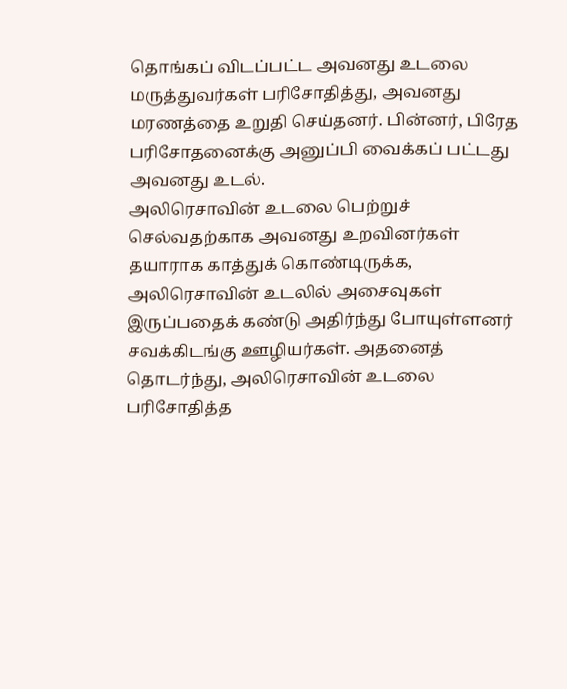தொங்கப் விடப்பட்ட அவனது உடலை மருத்துவர்கள் பரிசோதித்து, அவனது மரணத்தை உறுதி செய்தனர். பின்னர், பிரேத பரிசோதனைக்கு அனுப்பி வைக்கப் பட்டது அவனது உடல்.
அலிரெசாவின் உடலை பெற்றுச் செல்வதற்காக அவனது உறவினர்கள் தயாராக காத்துக் கொண்டிருக்க, அலிரெசாவின் உடலில் அசைவுகள் இருப்பதைக் கண்டு அதிர்ந்து போயுள்ளனர் சவக்கிடங்கு ஊழியர்கள். அதனைத் தொடர்ந்து, அலிரெசாவின் உடலை பரிசோதித்த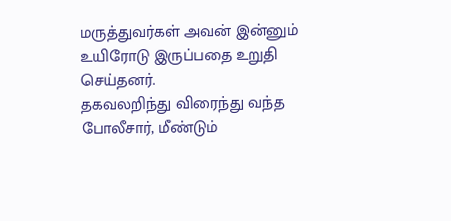மருத்துவர்கள் அவன் இன்னும் உயிரோடு இருப்பதை உறுதி செய்தனர்.
தகவலறிந்து விரைந்து வந்த போலீசார், மீண்டும்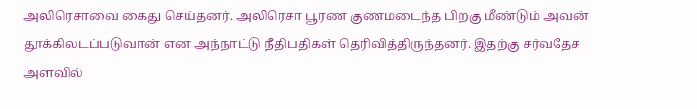அலிரெசாவை கைது செய்தனர். அலிரெசா பூரண குணமடைந்த பிறகு மீண்டும் அவன் தூக்கிலடப்படுவான் என அந்நாட்டு நீதிபதிகள் தெரிவித்திருந்தனர். இதற்கு சர்வதேச அளவில்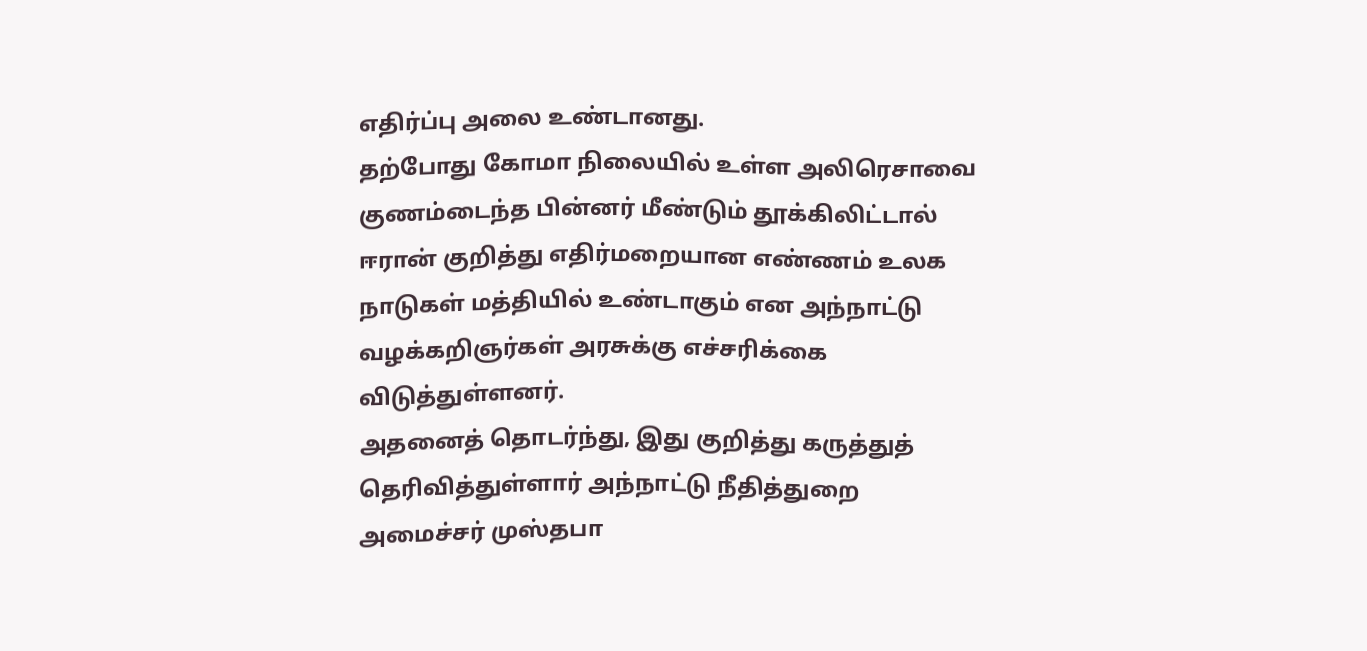எதிர்ப்பு அலை உண்டானது.
தற்போது கோமா நிலையில் உள்ள அலிரெசாவை குணம்டைந்த பின்னர் மீண்டும் தூக்கிலிட்டால் ஈரான் குறித்து எதிர்மறையான எண்ணம் உலக நாடுகள் மத்தியில் உண்டாகும் என அந்நாட்டு வழக்கறிஞர்கள் அரசுக்கு எச்சரிக்கை விடுத்துள்ளனர்.
அதனைத் தொடர்ந்து, இது குறித்து கருத்துத் தெரிவித்துள்ளார் அந்நாட்டு நீதித்துறை அமைச்சர் முஸ்தபா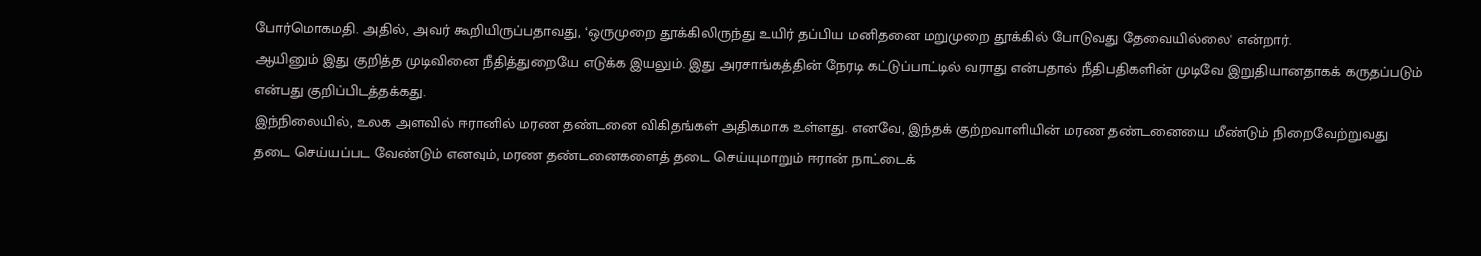போர்மொகமதி. அதில், அவர் கூறியிருப்பதாவது, ‘ஒருமுறை தூக்கிலிருந்து உயிர் தப்பிய மனிதனை மறுமுறை தூக்கில் போடுவது தேவையில்லை' என்றார்.
ஆயினும் இது குறித்த முடிவினை நீதித்துறையே எடுக்க இயலும். இது அரசாங்கத்தின் நேரடி கட்டுப்பாட்டில் வராது என்பதால் நீதிபதிகளின் முடிவே இறுதியானதாகக் கருதப்படும் என்பது குறிப்பிடத்தக்கது.
இந்நிலையில், உலக அளவில் ஈரானில் மரண தண்டனை விகிதங்கள் அதிகமாக உள்ளது. எனவே, இந்தக் குற்றவாளியின் மரண தண்டனையை மீண்டும் நிறைவேற்றுவது தடை செய்யப்பட வேண்டும் எனவும், மரண தண்டனைகளைத் தடை செய்யுமாறும் ஈரான் நாட்டைக்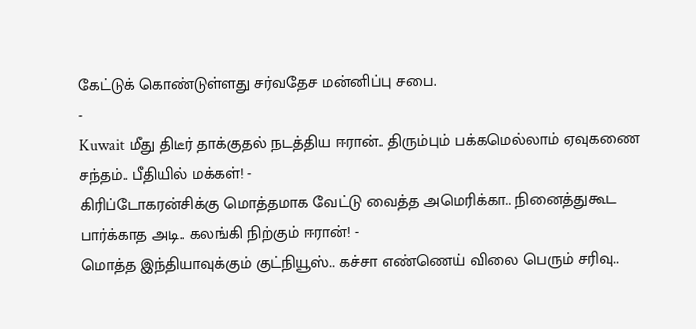கேட்டுக் கொண்டுள்ளது சர்வதேச மன்னிப்பு சபை.
-
Kuwait மீது திடீர் தாக்குதல் நடத்திய ஈரான்.. திரும்பும் பக்கமெல்லாம் ஏவுகணை சந்தம்.. பீதியில் மக்கள்! -
கிரிப்டோகரன்சிக்கு மொத்தமாக வேட்டு வைத்த அமெரிக்கா.. நினைத்துகூட பார்க்காத அடி.. கலங்கி நிற்கும் ஈரான்! -
மொத்த இந்தியாவுக்கும் குட்நியூஸ்.. கச்சா எண்ணெய் விலை பெரும் சரிவு..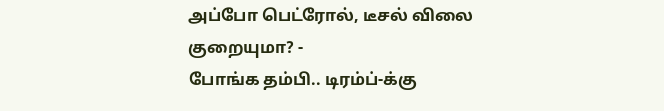அப்போ பெட்ரோல், டீசல் விலை குறையுமா? -
போங்க தம்பி.. டிரம்ப்-க்கு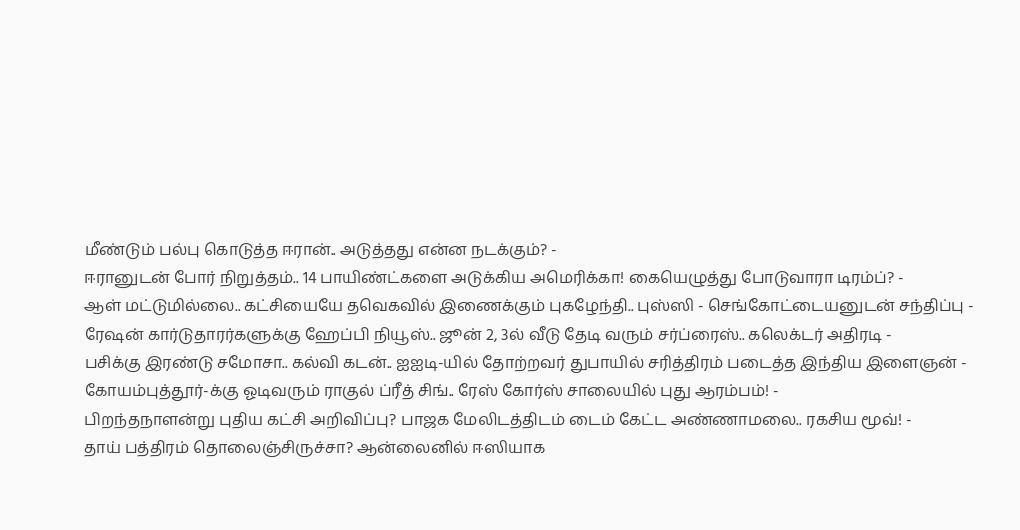மீண்டும் பல்பு கொடுத்த ஈரான்.. அடுத்தது என்ன நடக்கும்? -
ஈரானுடன் போர் நிறுத்தம்.. 14 பாயிண்ட்களை அடுக்கிய அமெரிக்கா! கையெழுத்து போடுவாரா டிரம்ப்? -
ஆள் மட்டுமில்லை.. கட்சியையே தவெகவில் இணைக்கும் புகழேந்தி.. புஸ்ஸி - செங்கோட்டையனுடன் சந்திப்பு -
ரேஷன் கார்டுதாரர்களுக்கு ஹேப்பி நியூஸ்.. ஜூன் 2, 3ல் வீடு தேடி வரும் சர்ப்ரைஸ்.. கலெக்டர் அதிரடி -
பசிக்கு இரண்டு சமோசா.. கல்வி கடன்.. ஐஐடி-யில் தோற்றவர் துபாயில் சரித்திரம் படைத்த இந்திய இளைஞன் -
கோயம்புத்தூர்-க்கு ஓடிவரும் ராகுல் ப்ரீத் சிங்.. ரேஸ் கோர்ஸ் சாலையில் புது ஆரம்பம்! -
பிறந்தநாளன்று புதிய கட்சி அறிவிப்பு? பாஜக மேலிடத்திடம் டைம் கேட்ட அண்ணாமலை.. ரகசிய மூவ்! -
தாய் பத்திரம் தொலைஞ்சிருச்சா? ஆன்லைனில் ஈஸியாக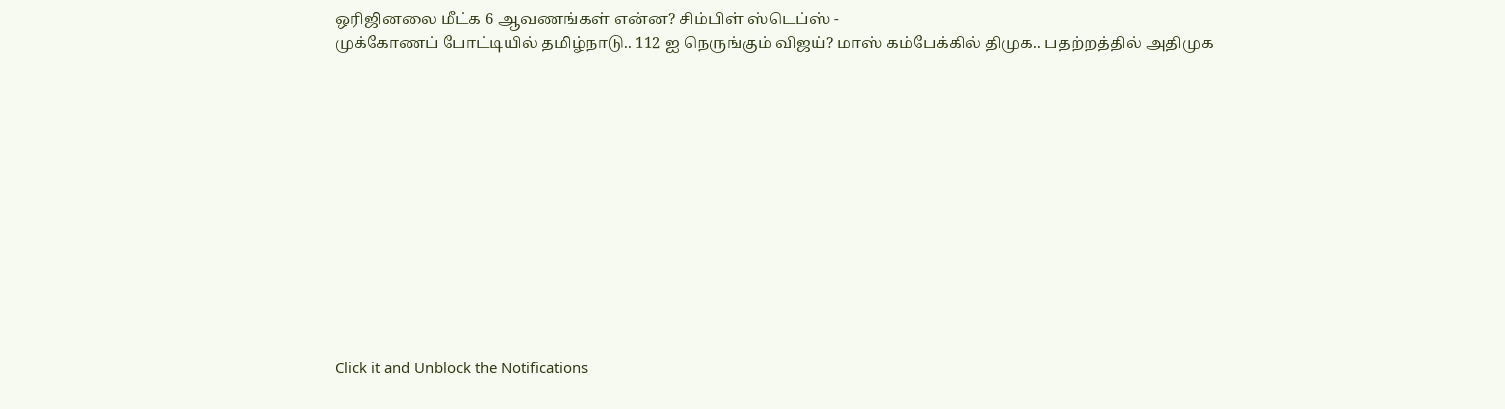ஒரிஜினலை மீட்க 6 ஆவணங்கள் என்ன? சிம்பிள் ஸ்டெப்ஸ் -
முக்கோணப் போட்டியில் தமிழ்நாடு.. 112 ஐ நெருங்கும் விஜய்? மாஸ் கம்பேக்கில் திமுக.. பதற்றத்தில் அதிமுக












Click it and Unblock the Notifications